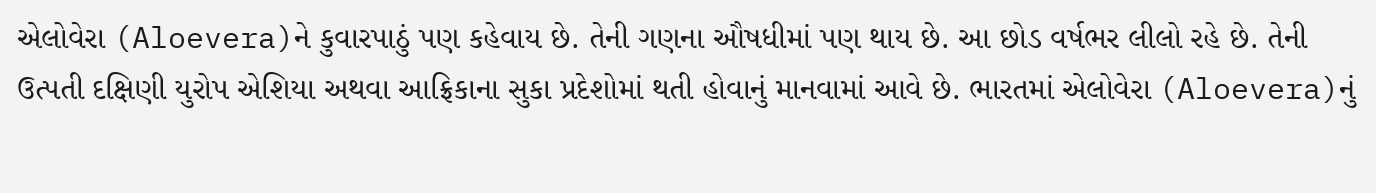એલોવેરા (Aloevera)ને કુવારપાઠું પણ કહેવાય છે. તેની ગણના ઔષધીમાં પણ થાય છે. આ છોડ વર્ષભર લીલો રહે છે. તેની ઉત્પતી દક્ષિણી યુરોપ એશિયા અથવા આફ્રિકાના સુકા પ્રદેશોમાં થતી હોવાનું માનવામાં આવે છે. ભારતમાં એલોવેરા (Aloevera)નું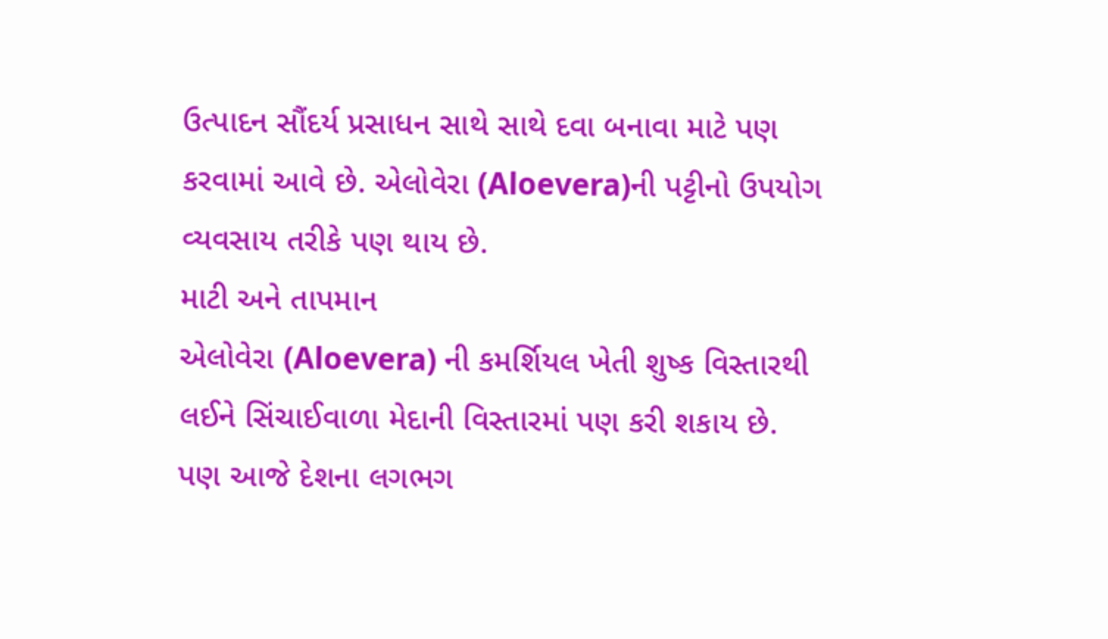ઉત્પાદન સૌંદર્ય પ્રસાધન સાથે સાથે દવા બનાવા માટે પણ કરવામાં આવે છે. એલોવેરા (Aloevera)ની પટ્ટીનો ઉપયોગ વ્યવસાય તરીકે પણ થાય છે.
માટી અને તાપમાન
એલોવેરા (Aloevera) ની કમર્શિયલ ખેતી શુષ્ક વિસ્તારથી લઈને સિંચાઈવાળા મેદાની વિસ્તારમાં પણ કરી શકાય છે.
પણ આજે દેશના લગભગ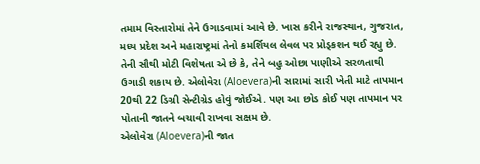તમામ વિસ્તારોમાં તેને ઉગાડવામાં આવે છે. ખાસ કરીને રાજસ્થાન, ગુજરાત, મધ્ય પ્રદેશ અને મહારાષ્ટ્રમાં તેનો કમર્શિયલ લેવલ પર પ્રોડ્કશન થઈ રહ્યુ છે. તેની સૌથી મોટી વિશેષતા એ છે કે, તેને બહુ ઓછા પાણીએ સરળતાથી ઉગાડી શકાય છે. એલોવેરા (Aloevera)ની સારામાં સારી ખેતી માટે તાપમાન 20થી 22 ડિગ્રી સેન્ટીગ્રેડ હોવું જોઈએ. પણ આ છોડ કોઈ પણ તાપમાન પર પોતાની જાતને બચાવી રાખવા સક્ષમ છે.
એલોવેરા (Aloevera)ની જાત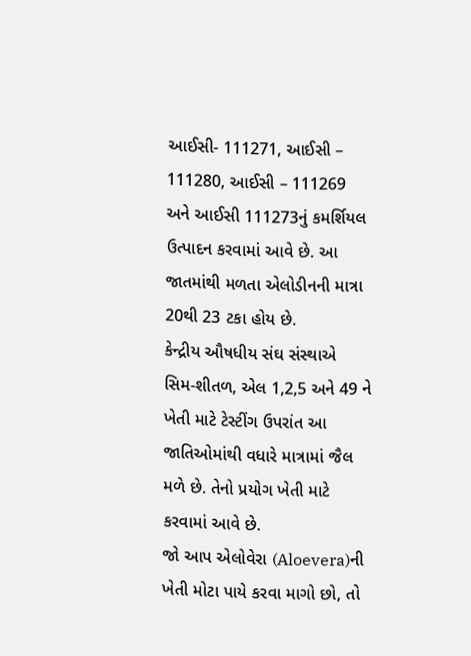આઈસી- 111271, આઈસી – 111280, આઈસી – 111269 અને આઈસી 111273નું કમર્શિયલ ઉત્પાદન કરવામાં આવે છે. આ જાતમાંથી મળતા એલોડીનની માત્રા 20થી 23 ટકા હોય છે.
કેન્દ્રીય ઔષધીય સંઘ સંસ્થાએ સિમ-શીતળ, એલ 1,2,5 અને 49 ને ખેતી માટે ટેસ્ટીંગ ઉપરાંત આ જાતિઓમાંથી વધારે માત્રામાં જૈલ મળે છે. તેનો પ્રયોગ ખેતી માટે કરવામાં આવે છે.
જો આપ એલોવેરા (Aloevera)ની ખેતી મોટા પાયે કરવા માગો છો, તો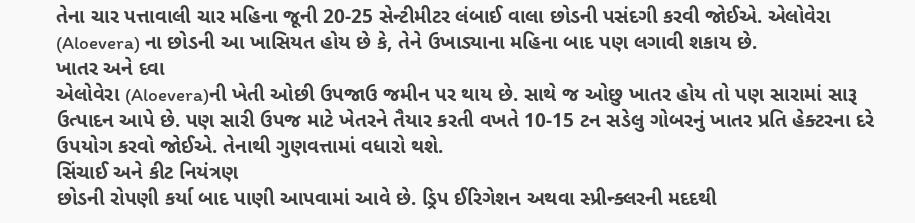તેના ચાર પત્તાવાલી ચાર મહિના જૂની 20-25 સેન્ટીમીટર લંબાઈ વાલા છોડની પસંદગી કરવી જોઈએ. એલોવેરા (Aloevera) ના છોડની આ ખાસિયત હોય છે કે, તેને ઉખાડ્યાના મહિના બાદ પણ લગાવી શકાય છે.
ખાતર અને દવા
એલોવેરા (Aloevera)ની ખેતી ઓછી ઉપજાઉ જમીન પર થાય છે. સાથે જ ઓછુ ખાતર હોય તો પણ સારામાં સારૂ ઉત્પાદન આપે છે. પણ સારી ઉપજ માટે ખેતરને તૈયાર કરતી વખતે 10-15 ટન સડેલુ ગોબરનું ખાતર પ્રતિ હેક્ટરના દરે ઉપયોગ કરવો જોઈએ. તેનાથી ગુણવત્તામાં વધારો થશે.
સિંચાઈ અને કીટ નિયંત્રણ
છોડની રોપણી કર્યા બાદ પાણી આપવામાં આવે છે. ડ્રિપ ઈરિગેશન અથવા સ્પ્રીન્ક્લરની મદદથી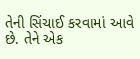તેની સિંચાઈ કરવામાં આવે છે. તેને એક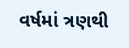વર્ષમાં ત્રણથી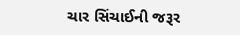ચાર સિંચાઈની જરૂર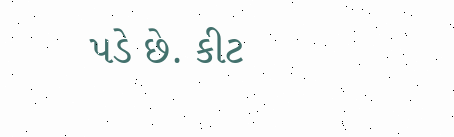પડે છે. કીટ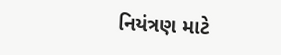નિયંત્રણ માટે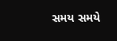સમય સમયે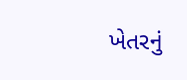ખેતરનું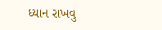ધ્યાન રાખવુ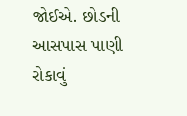જોઈએ. છોડની આસપાસ પાણી રોકાવું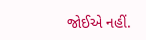જોઈએ નહીં.